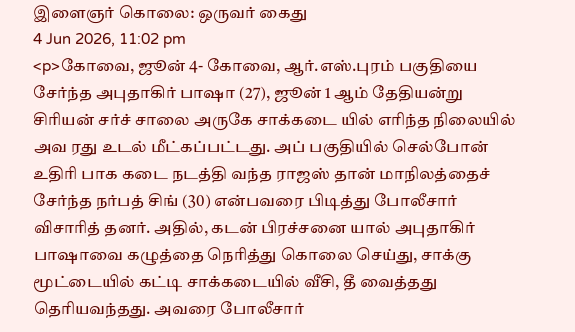இளைஞர் கொலை: ஒருவர் கைது
4 Jun 2026, 11:02 pm
<p>கோவை, ஜூன் 4- கோவை, ஆர்.எஸ்.புரம் பகுதியை சேர்ந்த அபுதாகிர் பாஷா (27), ஜூன் 1 ஆம் தேதியன்று சிரியன் சர்ச் சாலை அருகே சாக்கடை யில் எரிந்த நிலையில் அவ ரது உடல் மீட்கப்பட்டது. அப் பகுதியில் செல்போன் உதிரி பாக கடை நடத்தி வந்த ராஜஸ் தான் மாநிலத்தைச் சேர்ந்த நர்பத் சிங் (30) என்பவரை பிடித்து போலீசார் விசாரித் தனர். அதில், கடன் பிரச்சனை யால் அபுதாகிர் பாஷாவை கழுத்தை நெரித்து கொலை செய்து, சாக்கு மூட்டையில் கட்டி சாக்கடையில் வீசி, தீ வைத்தது தெரியவந்தது. அவரை போலீசார்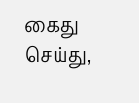கைது செய்து,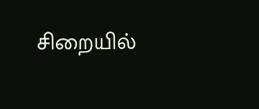சிறையில்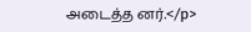அடைத்த னர்.</p>